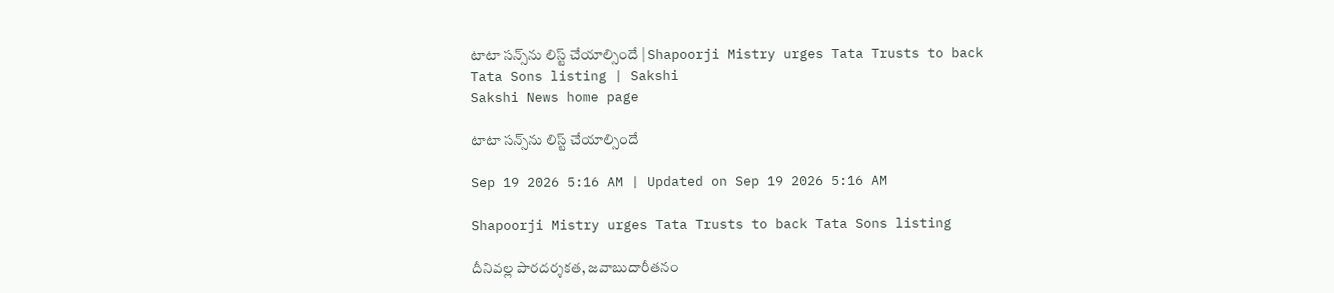టాటా సన్స్‌ను లిస్ట్‌ చేయాల్సిందే | Shapoorji Mistry urges Tata Trusts to back Tata Sons listing | Sakshi
Sakshi News home page

టాటా సన్స్‌ను లిస్ట్‌ చేయాల్సిందే

Sep 19 2026 5:16 AM | Updated on Sep 19 2026 5:16 AM

Shapoorji Mistry urges Tata Trusts to back Tata Sons listing

దీనివల్ల పారదర్శకత, జవాబుదారీతనం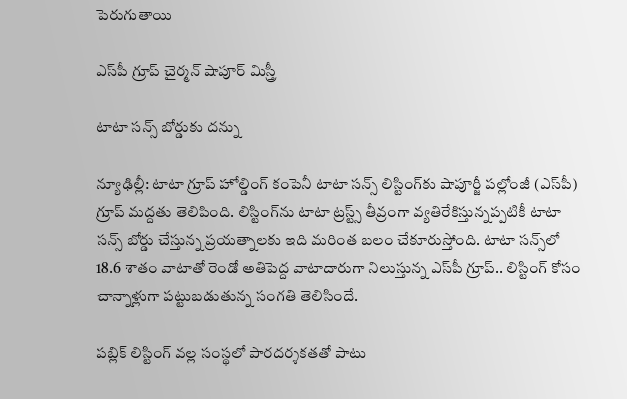పెరుగుతాయి

ఎస్‌పీ గ్రూప్‌ చైర్మన్‌ షాపూర్‌ మిస్త్రీ

టాటా సన్స్‌ బోర్డుకు దన్ను

న్యూఢిల్లీ: టాటా గ్రూప్‌ హోల్డింగ్‌ కంపెనీ టాటా సన్స్‌ లిస్టింగ్‌కు షాపూర్జీ పల్లోంజీ (ఎస్‌పీ) గ్రూప్‌ మద్దతు తెలిపింది. లిస్టింగ్‌ను టాటా ట్రస్ట్స్‌ తీవ్రంగా వ్యతిరేకిస్తున్నప్పటికీ టాటా సన్స్‌ బోర్డు చేస్తున్న ప్రయత్నాలకు ఇది మరింత బలం చేకూరుస్తోంది. టాటా సన్స్‌లో 18.6 శాతం వాటాతో రెండో అతిపెద్ద వాటాదారుగా నిలుస్తున్న ఎస్‌పీ గ్రూప్‌.. లిస్టింగ్‌ కోసం చాన్నాళ్లుగా పట్టుబడుతున్న సంగతి తెలిసిందే.

పబ్లిక్‌ లిస్టింగ్‌ వల్ల సంస్థలో పారదర్శకతతో పాటు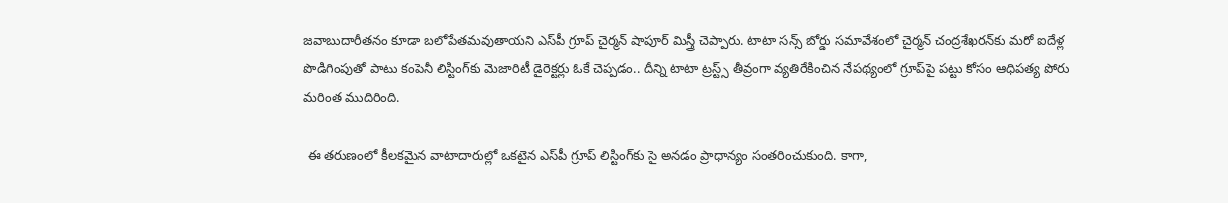జవాబుదారీతనం కూడా బలోపేతమవుతాయని ఎస్‌పీ గ్రూప్‌ చైర్మన్‌ షాపూర్‌ మిస్త్రీ చెప్పారు. టాటా సన్స్‌ బోర్డు సమావేశంలో చైర్మన్‌ చంద్రశేఖరన్‌కు మరో ఐదేళ్ల పొడిగింపుతో పాటు కంపెనీ లిస్టింగ్‌కు మెజారిటీ డైరెక్టర్లు ఓకే చెప్పడం.. దీన్ని టాటా ట్రస్ట్స్‌ తీవ్రంగా వ్యతిరేకించిన నేపథ్యంలో గ్రూప్‌పై పట్టు కోసం ఆధిపత్య పోరు మరింత ముదిరింది.

 ఈ తరుణంలో కీలకమైన వాటాదారుల్లో ఒకటైన ఎస్‌పీ గ్రూప్‌ లిస్టింగ్‌కు సై అనడం ప్రాధాన్యం సంతరించుకుంది. కాగా,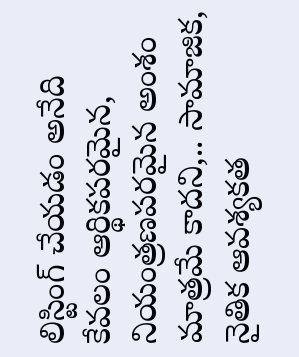లిస్టింగ్‌ చేయడం అనేది కేవలం ఆర్థికపరమైన, నియంత్రణపరమైన అంశం మాత్రమే కాదని,.. సామాజిక, నైతిక ఆవశ్యకత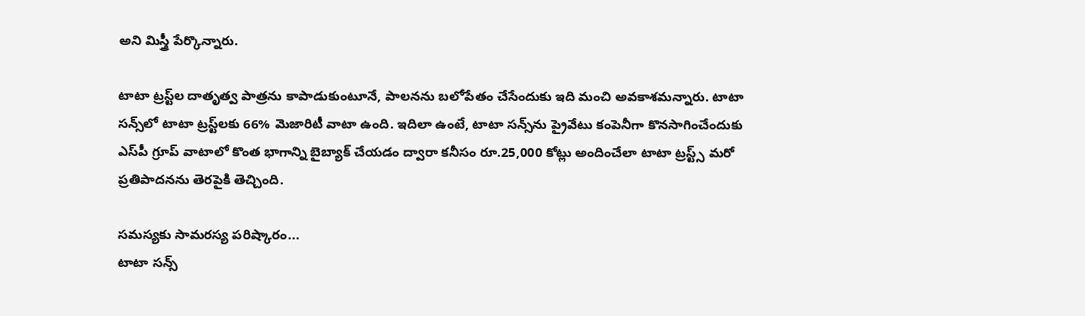అని మిస్త్రీ పేర్కొన్నారు.

టాటా ట్రస్ట్‌ల దాతృత్వ పాత్రను కాపాడుకుంటూనే, పాలనను బలోపేతం చేసేందుకు ఇది మంచి అవకాశమన్నారు. టాటా సన్స్‌లో టాటా ట్రస్ట్‌లకు 66% మెజారిటీ వాటా ఉంది. ఇదిలా ఉంటే, టాటా సన్స్‌ను ప్రైవేటు కంపెనీగా కొనసాగించేందుకు ఎస్‌పీ గ్రూప్‌ వాటాలో కొంత భాగాన్ని బైబ్యాక్‌ చేయడం ద్వారా కనీసం రూ.25,000 కోట్లు అందించేలా టాటా ట్రస్ట్స్‌ మరో ప్రతిపాదనను తెరపైకి తెచ్చింది.

సమస్యకు సామరస్య పరిష్కారం...
టాటా సన్స్‌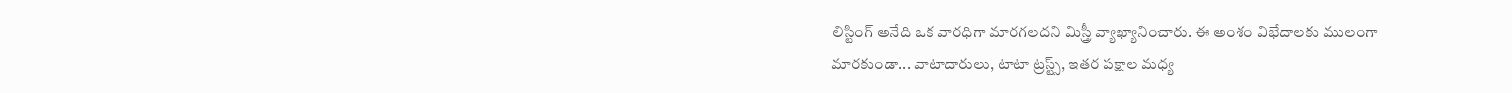లిస్టింగ్‌ అనేది ఒక వారధిగా మారగలదని మిస్త్రీ వ్యాఖ్యానించారు. ఈ అంశం విభేదాలకు ములంగా మారకుండా... వాటాదారులు, టాటా ట్రస్ట్స్, ఇతర పక్షాల మధ్య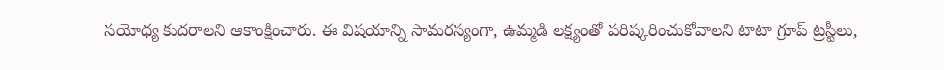సయోధ్య కుదరాలని ఆకాంక్షించారు. ఈ విషయాన్ని సామరస్యంగా, ఉమ్మడి లక్ష్యంతో పరిష్కరించుకోవాలని టాటా గ్రూప్‌ ట్రస్టీలు,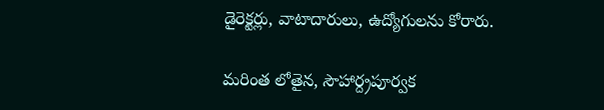డైరెక్టర్లు, వాటాదారులు, ఉద్యోగులను కోరారు.

మరింత లోతైన, సౌహార్ద్రపూర్వక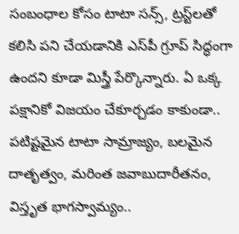సంబంధాల కోసం టాటా సన్స్, ట్రస్ట్‌లతో కలిసి పని చేయడానికి ఎస్‌పీ గ్రూప్‌ సిద్ధంగా ఉందని కూడా మిస్త్రీ పేర్కొన్నారు. ఏ ఒక్క పక్షానికో విజయం చేకూర్చడం కాకుండా.. పటిష్టమైన టాటా సామ్రాజ్యం, బలమైన దాతృత్వం, మరింత జవాబుదారీతనం, విస్తృత భాగస్వామ్యం..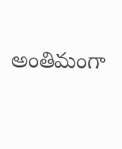అంతిమంగా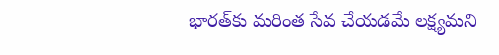భారత్‌కు మరింత సేవ చేయడమే లక్ష్యమని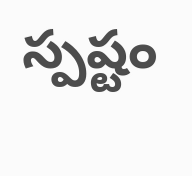స్పష్టం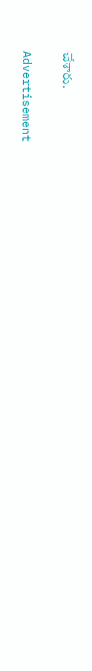చేశారు.

Advertisement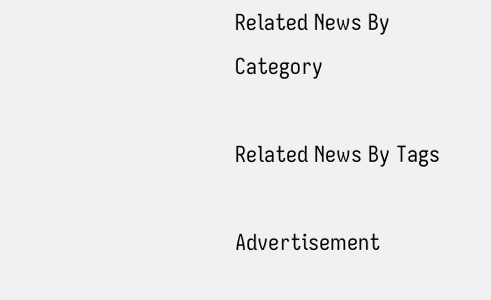Related News By Category

Related News By Tags

Advertisement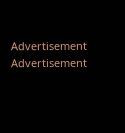Advertisement
Advertisement